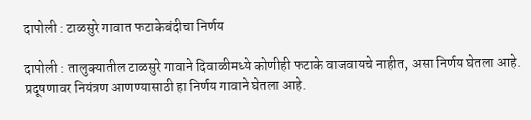दापोली : टाळसुरे गावात फटाकेबंदीचा निर्णय

दापोली : तालुक्यातील टाळसुरे गावाने दिवाळीमध्ये कोणीही फटाके वाजवायचे नाहीत, असा निर्णय घेतला आहे. प्रदूषणावर नियंत्रण आणण्यासाठी हा निर्णय गावाने घेतला आहे.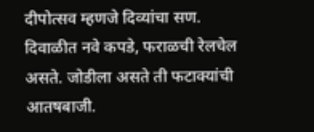दीपोत्सव म्हणजे दिव्यांचा सण. दिवाळीत नवे कपडे, फराळची रेलचेल असते. जोडीला असते ती फटाक्यांची आतषबाजी.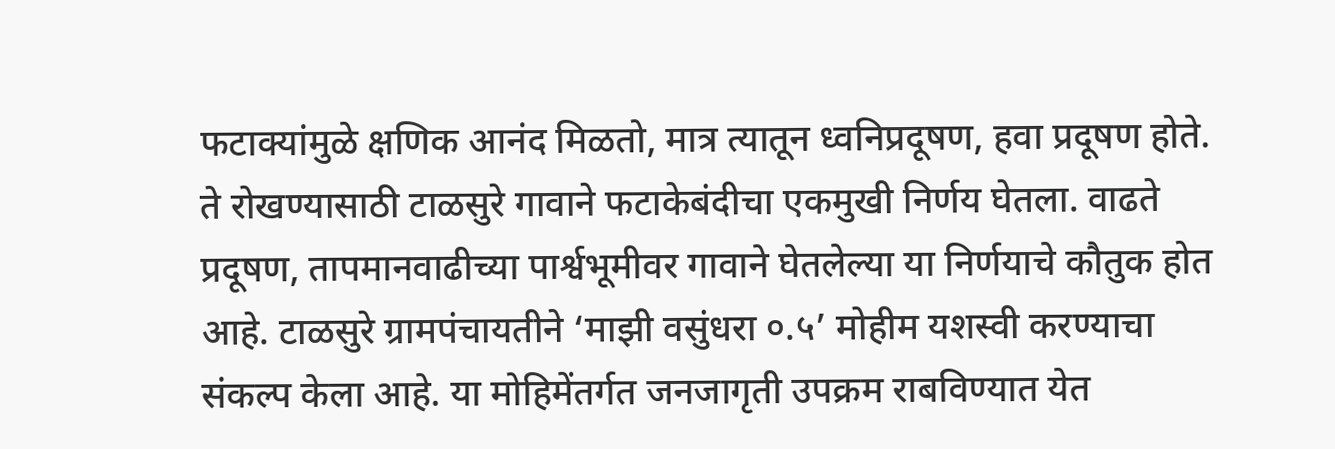फटाक्यांमुळे क्षणिक आनंद मिळतो, मात्र त्यातून ध्वनिप्रदूषण, हवा प्रदूषण होते. ते रोखण्यासाठी टाळसुरे गावाने फटाकेबंदीचा एकमुखी निर्णय घेतला. वाढते प्रदूषण, तापमानवाढीच्या पार्श्वभूमीवर गावाने घेतलेल्या या निर्णयाचे कौतुक होत आहे. टाळसुरे ग्रामपंचायतीने ‘माझी वसुंधरा ०.५’ मोहीम यशस्वी करण्याचा संकल्प केला आहे. या मोहिमेंतर्गत जनजागृती उपक्रम राबविण्यात येत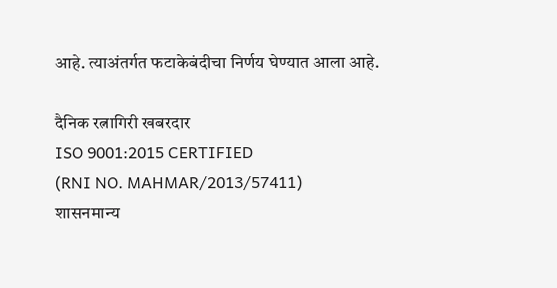आहे. त्याअंतर्गत फटाकेबंदीचा निर्णय घेण्यात आला आहे.

दैनिक रत्नागिरी खबरदार
ISO 9001:2015 CERTIFIED
(RNI NO. MAHMAR/2013/57411)
शासनमान्य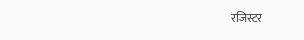रजिस्टर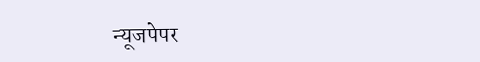न्यूजपेपर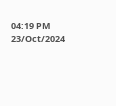04:19 PM 23/Oct/2024